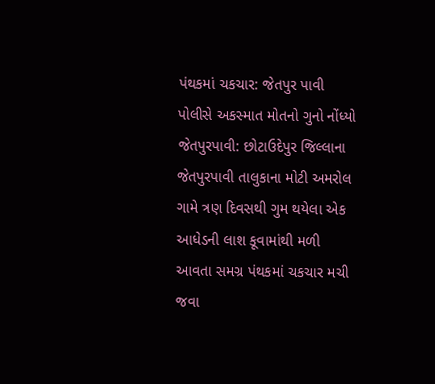પંથકમાં ચકચાર: જેતપુર પાવી પોલીસે અકસ્માત મોતનો ગુનો નોંધ્યો
જેતપુરપાવી: છોટાઉદેપુર જિલ્લાના જેતપુરપાવી તાલુકાના મોટી અમરોલ ગામે ત્રણ દિવસથી ગુમ થયેલા એક આધેડની લાશ કૂવામાંથી મળી આવતા સમગ્ર પંથકમાં ચકચાર મચી જવા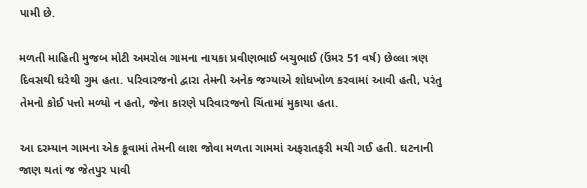પામી છે.

મળતી માહિતી મુજબ મોટી અમરોલ ગામના નાયકા પ્રવીણભાઈ બચુભાઈ (ઉંમર 51 વર્ષ) છેલ્લા ત્રણ દિવસથી ઘરેથી ગુમ હતા. પરિવારજનો દ્વારા તેમની અનેક જગ્યાએ શોધખોળ કરવામાં આવી હતી, પરંતુ તેમનો કોઈ પત્તો મળ્યો ન હતો, જેના કારણે પરિવારજનો ચિંતામાં મુકાયા હતા.

આ દરમ્યાન ગામના એક કૂવામાં તેમની લાશ જોવા મળતા ગામમાં અફરાતફરી મચી ગઈ હતી. ઘટનાની જાણ થતાં જ જેતપુર પાવી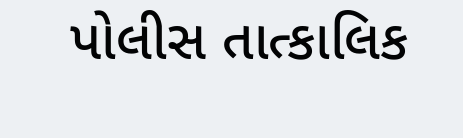પોલીસ તાત્કાલિક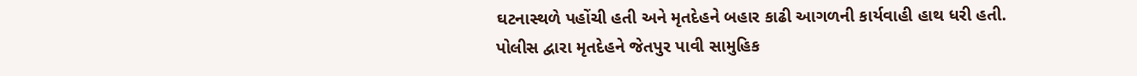ઘટનાસ્થળે પહોંચી હતી અને મૃતદેહને બહાર કાઢી આગળની કાર્યવાહી હાથ ધરી હતી.
પોલીસ દ્વારા મૃતદેહને જેતપુર પાવી સામુહિક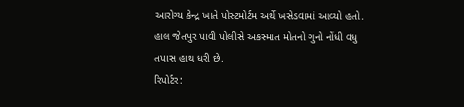આરોગ્ય કેન્દ્ર ખાતે પોસ્ટમોર્ટમ અર્થે ખસેડવામાં આવ્યો હતો. હાલ જેતપુર પાવી પોલીસે અકસ્માત મોતનો ગુનો નોંધી વધુ તપાસ હાથ ધરી છે.
રિપોર્ટર: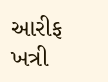આરીફ ખત્રી